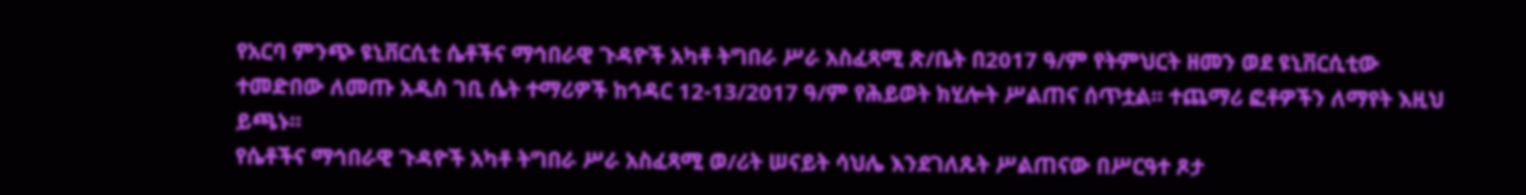የአርባ ምንጭ ዩኒቨርሲቲ ሴቶችና ማኅበራዊ ጉዳዮች አካቶ ትግበራ ሥራ አስፈጻሚ ጽ/ቤት በ2017 ዓ/ም የትምህርት ዘመን ወደ ዩኒቨርሲቲው ተመድበው ለመጡ አዲስ ገቢ ሴት ተማሪዎች ከኅዳር 12-13/2017 ዓ/ም የሕይወት ክሂሎት ሥልጠና ሰጥቷል፡፡ ተጨማሪ ፎቶዎችን ለማየት እዚህ ይጫኑ፡፡
የሴቶችና ማኅበራዊ ጉዳዮች አካቶ ትግበራ ሥራ አስፈጻሚ ወ/ሪት ሠናይት ሳህሌ እንደገለጹት ሥልጠናው በሥርዓተ ጾታ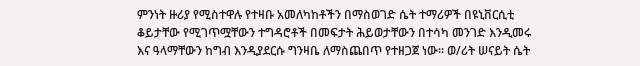ምንነት ዙሪያ የሚስተዋሉ የተዛቡ አመለካከቶችን በማስወገድ ሴት ተማሪዎች በዩኒቨርሲቲ ቆይታቸው የሚገጥሟቸውን ተግዳሮቶች በመፍታት ሕይወታቸውን በተሳካ መንገድ እንዲመሩ እና ዓላማቸውን ከግብ እንዲያደርሱ ግንዛቤ ለማስጨበጥ የተዘጋጀ ነው፡፡ ወ/ሪት ሠናይት ሴት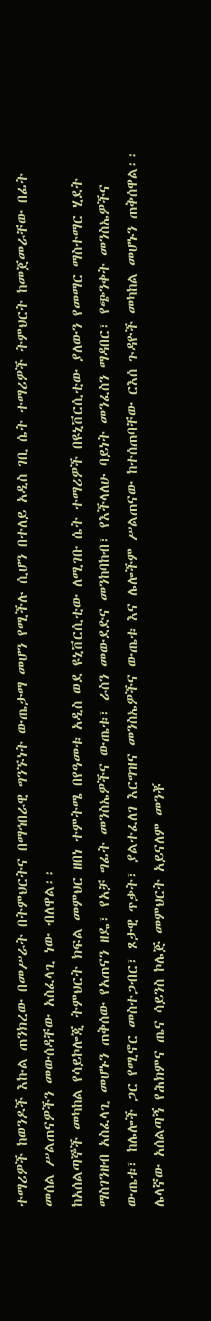ተማሪዎች ከወንዶች እኩል ጠንክረው በመሥራት በትምህርትና በማኅበራዊ ግንኙነት ውጤታማ መሆን የሚችሉ ሲሆን በተለይ አዲስ ገቢ ሴት ተማሪዎች ትምህርት ከመጀመራቸው በፊት መሰል ሥልጠናዎችን መውሰዳቸው አስፈላጊ ነው ብለዋል፡፡
ከአሰልጣኞች መካከል የሳይኮሎጂ ትምህርት ክፍል መምህር ዘበነ ተምትሜ በየዓመቱ አዲስ ወደ ዩኒቨርሲቲው ለሚገቡ ሴት ተማሪዎች በዩኒቨርሲቲው ያለውን የመማር ማስተማር ሂደት ማስገንዘብ አስፈላጊ መሆኑን ጠቅሰው የአጠናን ዘዴ፣ የአቻ ግፊት መንስኤዎችና ውጤቱ፣ ራስን መውደድና መንከባከብ፣ የእችላለሁ ባይነት መንፈስን ማዳበር፣ የጭንቀት መንስኤዎችና ውጤቱ፣ ከሌሎች ጋር የሚኖር መስተጋብር፣ ጾታዊ ጥቃት፣ ያልተፈለገ እርግዝና መንስኤዎችና ውጤቱ እና ሌሎችም ሥልጠናው ከተሰጠባቸው ርእሰ ጉዳዮች መካከል መሆኑን ጠቅሰዋል፡፡
ሌላኛው አሰልጣኝ የሕክምና ጤና ሳይንስ ኮሌጅ መምህርት አይናለም መንቾ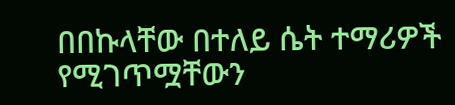በበኩላቸው በተለይ ሴት ተማሪዎች የሚገጥሟቸውን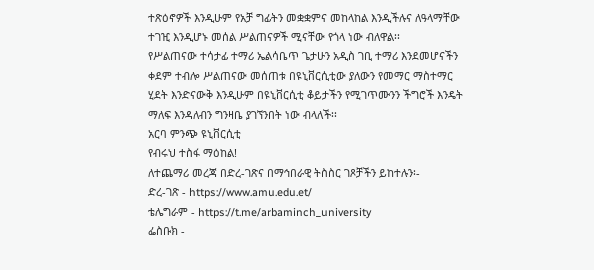ተጽዕኖዎች እንዲሁም የአቻ ግፊትን መቋቋምና መከላከል እንዲችሉና ለዓላማቸው ተገዢ እንዲሆኑ መሰል ሥልጠናዎች ሚናቸው የጎላ ነው ብለዋል፡፡
የሥልጠናው ተሳታፊ ተማሪ ኤልሳቤጥ ጌታሁን አዲስ ገቢ ተማሪ እንደመሆናችን ቀደም ተብሎ ሥልጠናው መሰጠቱ በዩኒቨርሲቲው ያለውን የመማር ማስተማር ሂደት እንድናውቅ እንዲሁም በዩኒቨርሲቲ ቆይታችን የሚገጥሙንን ችግሮች እንዴት ማለፍ እንዳለብን ግንዛቤ ያገኘንበት ነው ብላለች፡፡
አርባ ምንጭ ዩኒቨርሲቲ
የብሩህ ተስፋ ማዕከል!
ለተጨማሪ መረጃ በድረ-ገጽና በማኅበራዊ ትስስር ገጾቻችን ይከተሉን፡-
ድረ-ገጽ - https://www.amu.edu.et/
ቴሌግራም - https://t.me/arbaminch_university
ፌስቡክ -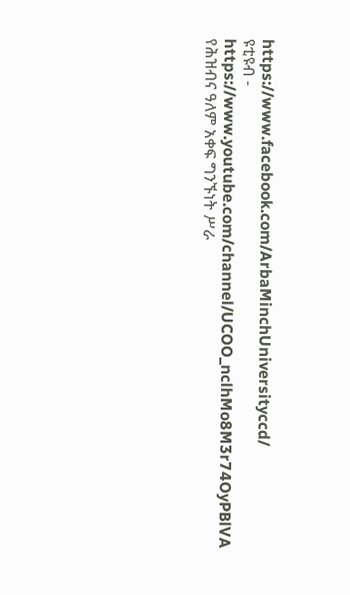https://www.facebook.com/ArbaMinchUniversityccd/
ዩቲዩብ - https://www.youtube.com/channel/UCOO_nclhMo8M3r74OyPBlVA
የሕዝብና ዓለም አቀፍ ግንኙነት ሥራ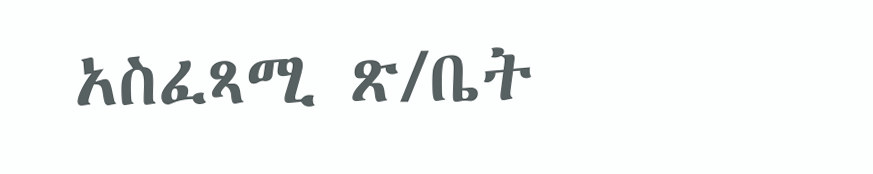አስፈጻሚ ጽ/ቤት